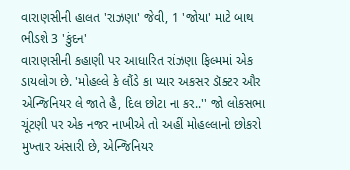વારાણસીની હાલત 'રાઝણા' જેવી, 1 'જોયા' માટે બાથ ભીડશે 3 'કુંદન'
વારાણસીની કહાણી પર આધારિત રાંઝણા ફિલ્મમાં એક ડાયલોગ છે. 'મોહલ્લે કે લૌંડે કા પ્યાર અકસર ડૉક્ટર ઔર એન્જિનિયર લે જાતે હૈ, દિલ છોટા ના કર..'' જો લોકસભા ચૂંટણી પર એક નજર નાખીએ તો અહીં મોહલ્લાનો છોકરો મુખ્તાર અંસારી છે, એન્જિનિયર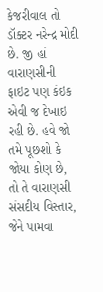કેજરીવાલ તો ડૉક્ટર નરેન્દ્ર મોદી છે. જી હાં વારાણસીની ફાઇટ પણ કંઇક એવી જ દેખાઇ રહી છે. હવે જો તમે પૂછશો કે જોયા કોણ છે, તો તે વારાણસી સંસદીય વિસ્તાર, જેને પામવા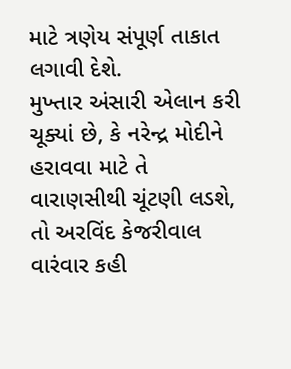માટે ત્રણેય સંપૂર્ણ તાકાત લગાવી દેશે.
મુખ્તાર અંસારી એલાન કરી ચૂક્યાં છે, કે નરેન્દ્ર મોદીને હરાવવા માટે તે વારાણસીથી ચૂંટણી લડશે, તો અરવિંદ કેજરીવાલ વારંવાર કહી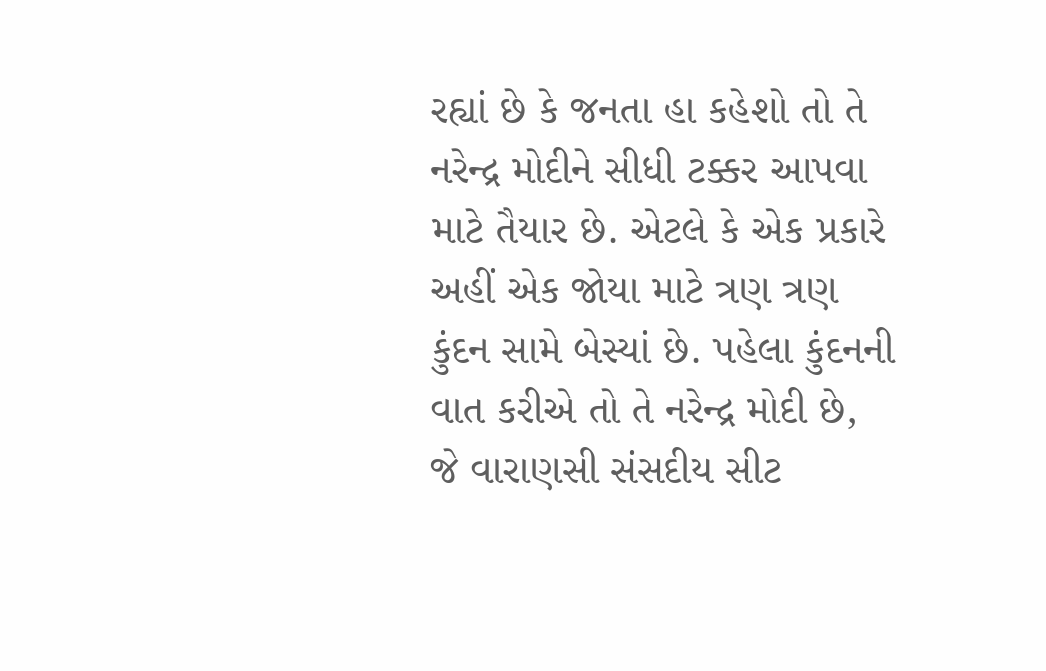રહ્યાં છે કે જનતા હા કહેશો તો તે નરેન્દ્ર મોદીને સીધી ટક્કર આપવા માટે તૈયાર છે. એટલે કે એક પ્રકારે અહીં એક જોયા માટે ત્રણ ત્રણ કુંદન સામે બેસ્યાં છે. પહેલા કુંદનની વાત કરીએ તો તે નરેન્દ્ર મોદી છે, જે વારાણસી સંસદીય સીટ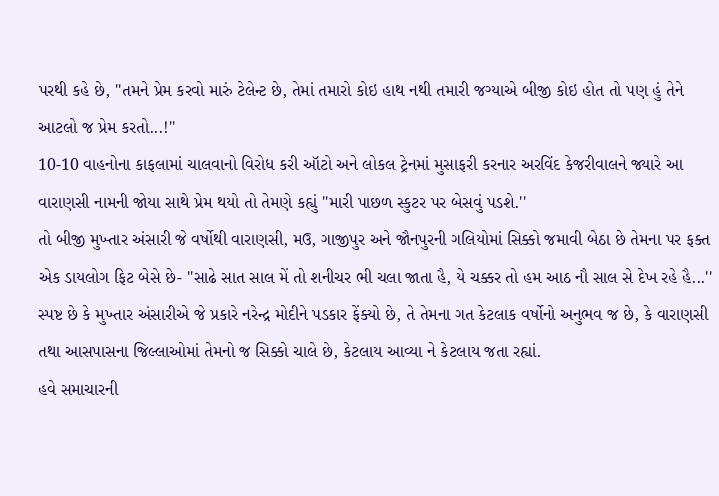પરથી કહે છે, ''તમને પ્રેમ કરવો મારું ટેલેન્ટ છે, તેમાં તમારો કોઇ હાથ નથી તમારી જગ્યાએ બીજી કોઇ હોત તો પણ હું તેને આટલો જ પ્રેમ કરતો...!''
10-10 વાહનોના કાફલામાં ચાલવાનો વિરોધ કરી ઑટો અને લોકલ ટ્રેનમાં મુસાફરી કરનાર અરવિંદ કેજરીવાલને જ્યારે આ વારાણસી નામની જોયા સાથે પ્રેમ થયો તો તેમણે કહ્યું ''મારી પાછળ સ્કુટર પર બેસવું પડશે.''
તો બીજી મુખ્તાર અંસારી જે વર્ષોથી વારાણસી, મઉ, ગાજીપુર અને જૌનપુરની ગલિયોમાં સિક્કો જમાવી બેઠા છે તેમના પર ફક્ત એક ડાયલોગ ફિટ બેસે છે- ''સાઢે સાત સાલ મેં તો શનીચર ભી ચલા જાતા હૈ, યે ચક્કર તો હમ આઠ નૌ સાલ સે દેખ રહે હૈ...'' સ્પષ્ટ છે કે મુખ્તાર અંસારીએ જે પ્રકારે નરેન્દ્ર મોદીને પડકાર ફેંક્યો છે, તે તેમના ગત કેટલાક વર્ષોનો અનુભવ જ છે, કે વારાણસી તથા આસપાસના જિલ્લાઓમાં તેમનો જ સિક્કો ચાલે છે, કેટલાય આવ્યા ને કેટલાય જતા રહ્યાં.
હવે સમાચારની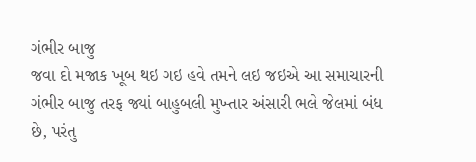ગંભીર બાજુ
જવા દો મજાક ખૂબ થઇ ગઇ હવે તમને લઇ જઇએ આ સમાચારની ગંભીર બાજુ તરફ જ્યાં બાહુબલી મુખ્તાર અંસારી ભલે જેલમાં બંધ છે, પરંતુ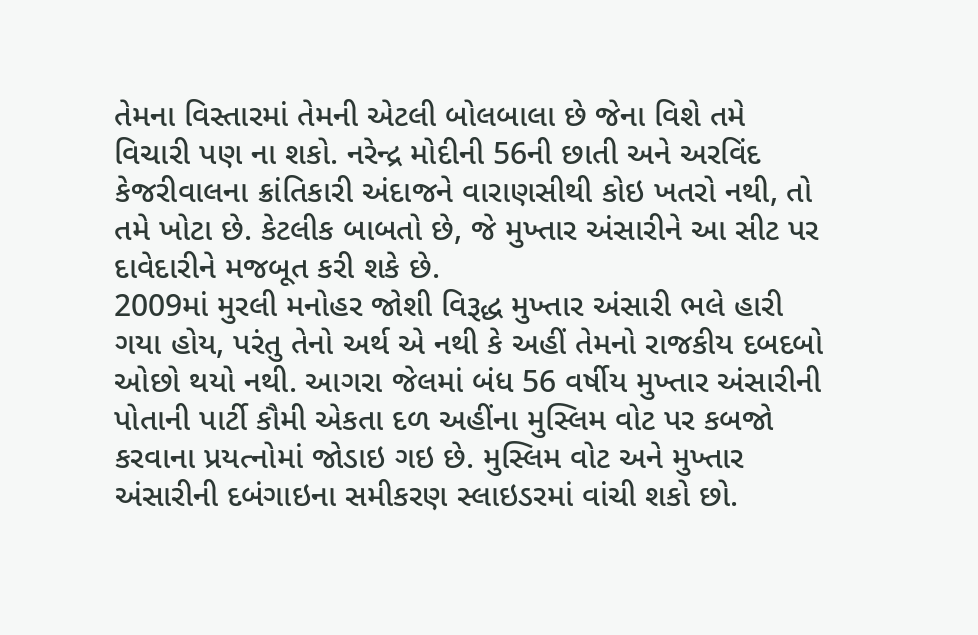તેમના વિસ્તારમાં તેમની એટલી બોલબાલા છે જેના વિશે તમે વિચારી પણ ના શકો. નરેન્દ્ર મોદીની 56ની છાતી અને અરવિંદ કેજરીવાલના ક્રાંતિકારી અંદાજને વારાણસીથી કોઇ ખતરો નથી, તો તમે ખોટા છે. કેટલીક બાબતો છે, જે મુખ્તાર અંસારીને આ સીટ પર દાવેદારીને મજબૂત કરી શકે છે.
2009માં મુરલી મનોહર જોશી વિરૂદ્ધ મુખ્તાર અંસારી ભલે હારી ગયા હોય, પરંતુ તેનો અર્થ એ નથી કે અહીં તેમનો રાજકીય દબદબો ઓછો થયો નથી. આગરા જેલમાં બંધ 56 વર્ષીય મુખ્તાર અંસારીની પોતાની પાર્ટી કૌમી એકતા દળ અહીંના મુસ્લિમ વોટ પર કબજો કરવાના પ્રયત્નોમાં જોડાઇ ગઇ છે. મુસ્લિમ વોટ અને મુખ્તાર અંસારીની દબંગાઇના સમીકરણ સ્લાઇડરમાં વાંચી શકો છો.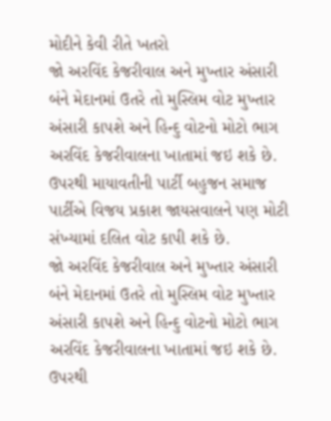મોદીને કેવી રીતે ખતરો
જો અરવિંદ કેજરીવાલ અને મુખ્તાર અંસારી બંને મેદાનમાં ઉતરે તો મુસ્લિમ વોટ મુખ્તાર અંસારી કાપશે અને હિન્દુ વોટનો મોટો ભાગ અરવિંદ કેજરીવાલના ખાતામાં જઇ શકે છે. ઉપરથી માયાવતીની પાર્ટી બહુજન સમાજ પાર્ટીએ વિજય પ્રકાશ જાયસવાલને પણ મોટી સંખ્યામાં દલિત વોટ કાપી શકે છે.
જો અરવિંદ કેજરીવાલ અને મુખ્તાર અંસારી બંને મેદાનમાં ઉતરે તો મુસ્લિમ વોટ મુખ્તાર અંસારી કાપશે અને હિન્દુ વોટનો મોટો ભાગ અરવિંદ કેજરીવાલના ખાતામાં જઇ શકે છે. ઉપરથી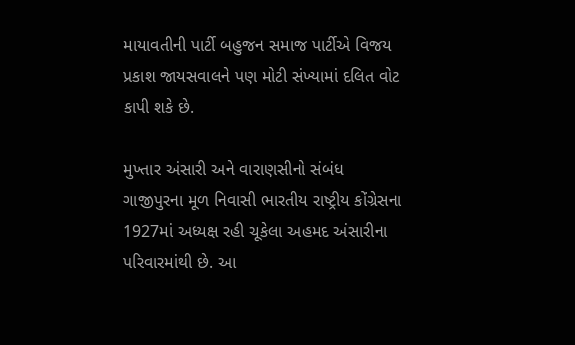માયાવતીની પાર્ટી બહુજન સમાજ પાર્ટીએ વિજય પ્રકાશ જાયસવાલને પણ મોટી સંખ્યામાં દલિત વોટ કાપી શકે છે.

મુખ્તાર અંસારી અને વારાણસીનો સંબંધ
ગાજીપુરના મૂળ નિવાસી ભારતીય રાષ્ટ્રીય કોંગ્રેસના 1927માં અધ્યક્ષ રહી ચૂકેલા અહમદ અંસારીના પરિવારમાંથી છે. આ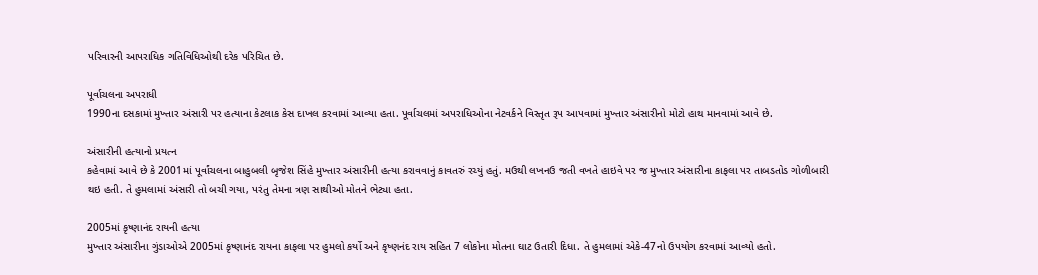પરિવારની આપરાધિક ગતિવિધિઓથી દરેક પરિચિત છે.

પૂર્વાચલના અપરાધી
1990ના દસકામાં મુખ્તાર અંસારી પર હત્યાના કેટલાક કેસ દાખલ કરવામાં આવ્યા હતા. પૂર્વાચલમાં અપરાધિઓના નેટવર્કને વિસ્તૃત રૂપ આપવામાં મુખ્તાર અંસારીનો મોટો હાથ માનવામાં આવે છે.

અંસારીની હત્યાનો પ્રયત્ન
કહેવામાં આવે છે કે 2001માં પૂર્વાંચલના બાહુબલી બૃજેશ સિંહે મુખ્તાર અંસારીની હત્યા કરાવવાનું કાવતરું રચ્યું હતું. મઉથી લખનઉ જતી વખતે હાઇવે પર જ મુખ્તાર અંસારીના કાફલા પર તાબડતોડ ગોળીબારી થઇ હતી. તે હુમલામાં અંસારી તો બચી ગયા, પરંતુ તેમના ત્રણ સાથીઓ મોતને ભેટ્યા હતા.

2005માં કૃષ્ણાનંદ રાયની હત્યા
મુખ્તાર અંસારીના ગુંડાઓએ 2005માં કૃષ્ણાનંદ રાયના કાફલા પર હુમલો કર્યો અને કૃષ્ણનંદ રાય સહિત 7 લોકોના મોતના ઘાટ ઉતારી દિધા. તે હુમલામાં એકે-47નો ઉપયોગ કરવામાં આવ્યો હતો.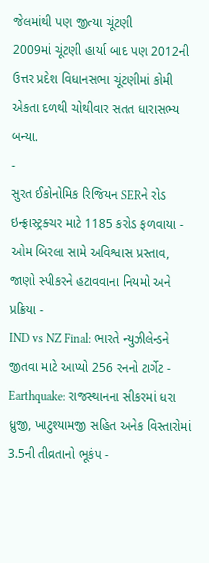જેલમાંથી પણ જીત્યા ચૂંટણી
2009માં ચૂંટણી હાર્યા બાદ પણ 2012ની ઉત્તર પ્રદેશ વિધાનસભા ચૂંટણીમાં કોમી એકતા દળથી ચોથીવાર સતત ધારાસભ્ય બન્યા.
-
સુરત ઈકોનોમિક રિજિયન SERને રોડ ઇન્ફ્રાસ્ટ્રક્ચર માટે 1185 કરોડ ફળવાયા -
ઓમ બિરલા સામે અવિશ્વાસ પ્રસ્તાવ, જાણો સ્પીકરને હટાવવાના નિયમો અને પ્રક્રિયા -
IND vs NZ Final: ભારતે ન્યુઝીલેન્ડને જીતવા માટે આપ્યો 256 રનનો ટાર્ગેટ -
Earthquake: રાજસ્થાનના સીકરમાં ધરા ધ્રુજી, ખાટુશ્યામજી સહિત અનેક વિસ્તારોમાં 3.5ની તીવ્રતાનો ભૂકંપ -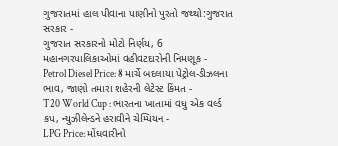ગુજરાતમાં હાલ પીવાના પાણીનો પુરતો જથ્થો:ગુજરાત સરકાર -
ગુજરાત સરકારનો મોટો નિર્ણય, 6 મહાનગરપાલિકાઓમાં વહીવટદારોની નિમણૂક -
Petrol Diesel Price: 8 માર્ચે બદલાયા પેટ્રોલ-ડીઝલના ભાવ, જાણો તમારા શહેરની લેટેસ્ટ કિંમત -
T20 World Cup : ભારતના ખાતામાં વધુ એક વર્લ્ડ કપ, ન્યુઝીલેન્ડને હરાવીને ચેમ્પિયન -
LPG Price: મોંઘવારીનો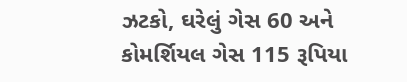ઝટકો, ઘરેલું ગેસ 60 અને કોમર્શિયલ ગેસ 115 રૂપિયા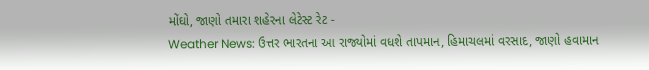મોંઘો, જાણો તમારા શહેરના લેટેસ્ટ રેટ -
Weather News: ઉત્તર ભારતના આ રાજ્યોમાં વધશે તાપમાન, હિમાચલમાં વરસાદ, જાણો હવામાન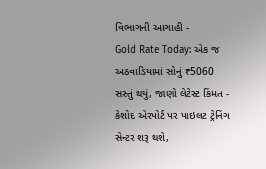વિભાગની આગાહી -
Gold Rate Today: એક જ અઠવાડિયામાં સોનું ₹5060 સસ્તું થયું, જાણો લેટેસ્ટ કિંમત -
કેશોદ એરપોર્ટ પર પાઇલટ ટ્રેનિંગ સેન્ટર શરૂ થશે,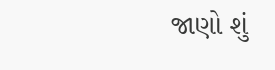જાણો શું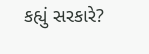કહ્યું સરકારે?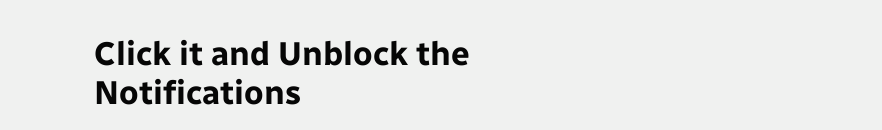Click it and Unblock the Notifications